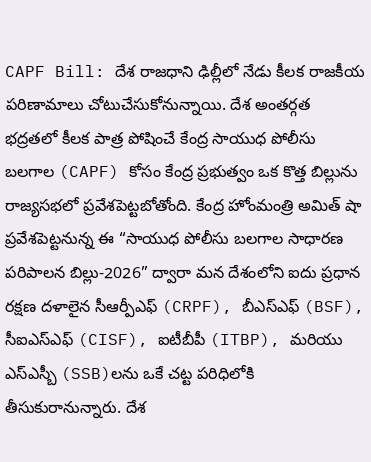CAPF Bill: దేశ రాజధాని ఢిల్లీలో నేడు కీలక రాజకీయ పరిణామాలు చోటుచేసుకోనున్నాయి. దేశ అంతర్గత భద్రతలో కీలక పాత్ర పోషించే కేంద్ర సాయుధ పోలీసు బలగాల (CAPF) కోసం కేంద్ర ప్రభుత్వం ఒక కొత్త బిల్లును రాజ్యసభలో ప్రవేశపెట్టబోతోంది. కేంద్ర హోంమంత్రి అమిత్ షా ప్రవేశపెట్టనున్న ఈ “సాయుధ పోలీసు బలగాల సాధారణ పరిపాలన బిల్లు-2026” ద్వారా మన దేశంలోని ఐదు ప్రధాన రక్షణ దళాలైన సీఆర్పీఎఫ్ (CRPF), బీఎస్ఎఫ్ (BSF), సీఐఎస్ఎఫ్ (CISF), ఐటీబీపీ (ITBP), మరియు ఎస్ఎస్బీ (SSB)లను ఒకే చట్ట పరిధిలోకి తీసుకురానున్నారు. దేశ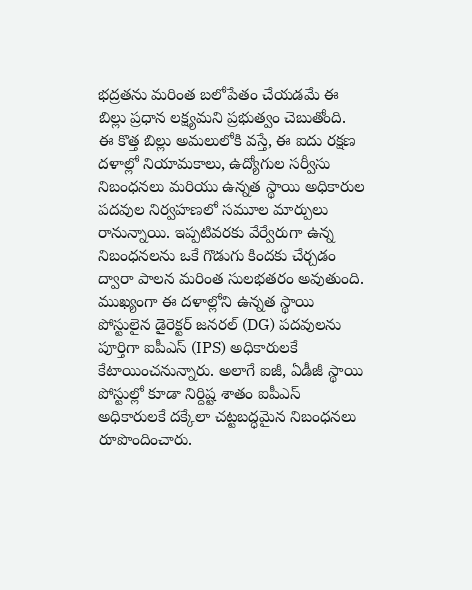భద్రతను మరింత బలోపేతం చేయడమే ఈ బిల్లు ప్రధాన లక్ష్యమని ప్రభుత్వం చెబుతోంది.
ఈ కొత్త బిల్లు అమలులోకి వస్తే, ఈ ఐదు రక్షణ దళాల్లో నియామకాలు, ఉద్యోగుల సర్వీసు నిబంధనలు మరియు ఉన్నత స్థాయి అధికారుల పదవుల నిర్వహణలో సమూల మార్పులు రానున్నాయి. ఇప్పటివరకు వేర్వేరుగా ఉన్న నిబంధనలను ఒకే గొడుగు కిందకు చేర్చడం ద్వారా పాలన మరింత సులభతరం అవుతుంది. ముఖ్యంగా ఈ దళాల్లోని ఉన్నత స్థాయి పోస్టులైన డైరెక్టర్ జనరల్ (DG) పదవులను పూర్తిగా ఐపీఎస్ (IPS) అధికారులకే కేటాయించనున్నారు. అలాగే ఐజీ, ఏడీజీ స్థాయి పోస్టుల్లో కూడా నిర్దిష్ట శాతం ఐపీఎస్ అధికారులకే దక్కేలా చట్టబద్ధమైన నిబంధనలు రూపొందించారు.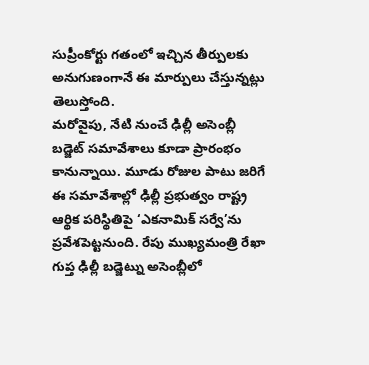సుప్రీంకోర్టు గతంలో ఇచ్చిన తీర్పులకు అనుగుణంగానే ఈ మార్పులు చేస్తున్నట్లు తెలుస్తోంది.
మరోవైపు, నేటి నుంచే ఢిల్లీ అసెంబ్లీ బడ్జెట్ సమావేశాలు కూడా ప్రారంభం కానున్నాయి. మూడు రోజుల పాటు జరిగే ఈ సమావేశాల్లో ఢిల్లీ ప్రభుత్వం రాష్ట్ర ఆర్థిక పరిస్థితిపై ‘ఎకనామిక్ సర్వే’ను ప్రవేశపెట్టనుంది. రేపు ముఖ్యమంత్రి రేఖా గుప్త ఢిల్లీ బడ్జెట్ను అసెంబ్లీలో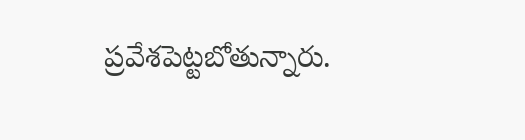ప్రవేశపెట్టబోతున్నారు.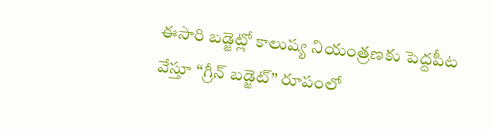ఈసారి బడ్జెట్లో కాలుష్య నియంత్రణకు పెద్దపీట వేస్తూ “గ్రీన్ బడ్జెట్” రూపంలో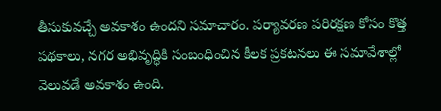తీసుకువచ్చే అవకాశం ఉందని సమాచారం. పర్యావరణ పరిరక్షణ కోసం కొత్త పథకాలు, నగర అభివృద్ధికి సంబంధించిన కీలక ప్రకటనలు ఈ సమావేశాల్లో వెలువడే అవకాశం ఉంది.